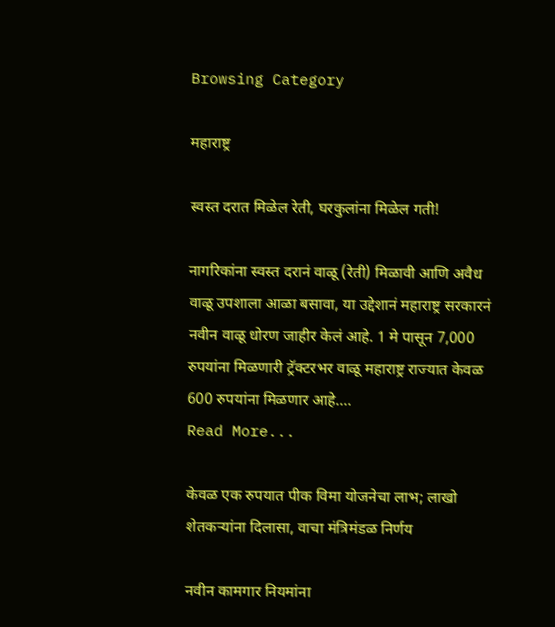Browsing Category

महाराष्ट्र

स्वस्त दरात मिळेल रेती, घरकुलांना मिळेल गती!

नागरिकांना स्वस्त दरानं वाळू (रेती) मिळावी आणि अवैध वाळू उपशाला आळा बसावा, या उद्देशानं महाराष्ट्र सरकारनं नवीन वाळू धोरण जाहीर केलं आहे. 1 मे पासून 7,000 रुपयांना मिळणारी ट्रॅक्टरभर वाळू महाराष्ट्र राज्यात केवळ 600 रुपयांना मिळणार आहे.…
Read More...

केवळ एक रुपयात पीक विमा योजनेचा लाभ; लाखो शेतकऱ्यांना दिलासा, वाचा मंत्रिमंडळ निर्णय

नवीन कामगार नियमांना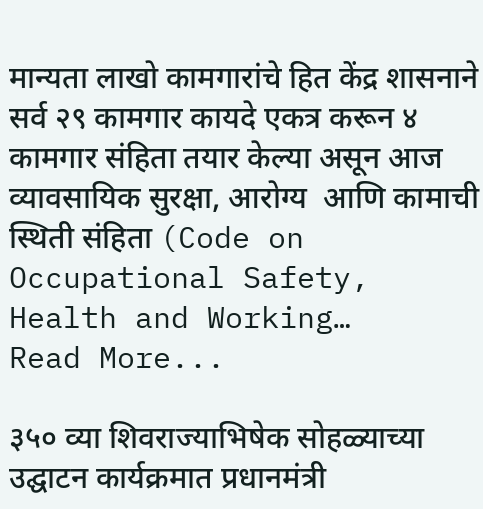मान्यता लाखो कामगारांचे हित केंद्र शासनाने सर्व २९ कामगार कायदे एकत्र करून ४ कामगार संहिता तयार केल्या असून आज व्यावसायिक सुरक्षा, आरोग्य  आणि कामाची स्थिती संहिता (Code on Occupational Safety, Health and Working…
Read More...

३५० व्या शिवराज्याभिषेक सोहळ्याच्या उद्घाटन कार्यक्रमात प्रधानमंत्री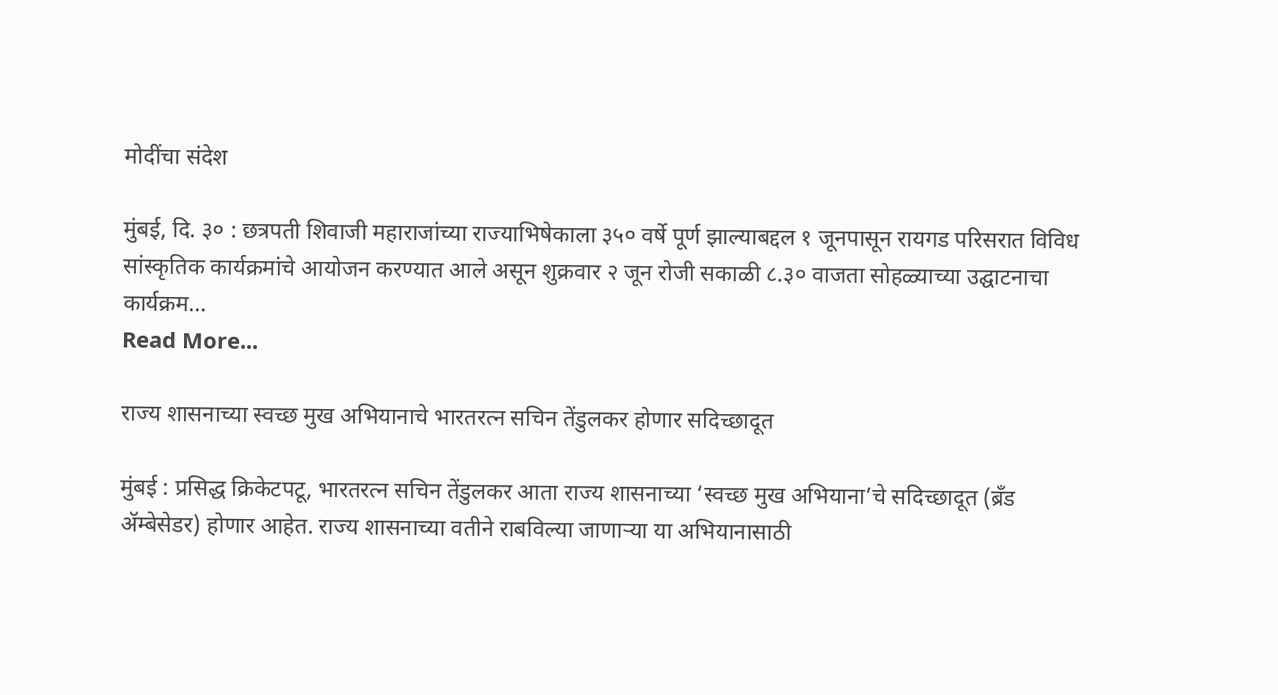मोदींचा संदेश

मुंबई, दि. ३० : छत्रपती शिवाजी महाराजांच्या राज्याभिषेकाला ३५० वर्षे पूर्ण झाल्याबद्दल १ जूनपासून रायगड परिसरात विविध सांस्कृतिक कार्यक्रमांचे आयोजन करण्यात आले असून शुक्रवार २ जून रोजी सकाळी ८.३० वाजता सोहळ्याच्या उद्घाटनाचा कार्यक्रम…
Read More...

राज्य शासनाच्या स्वच्छ मुख अभियानाचे भारतरत्न सचिन तेंडुलकर होणार सदिच्छादूत

मुंबई : प्रसिद्ध क्रिकेटपटू, भारतरत्न सचिन तेंडुलकर आता राज्य शासनाच्या ‘स्वच्छ मुख अभियाना’चे सदिच्छादूत (ब्रँड ॲम्बेसेडर) होणार आहेत. राज्य शासनाच्या वतीने राबविल्या जाणाऱ्या या अभियानासाठी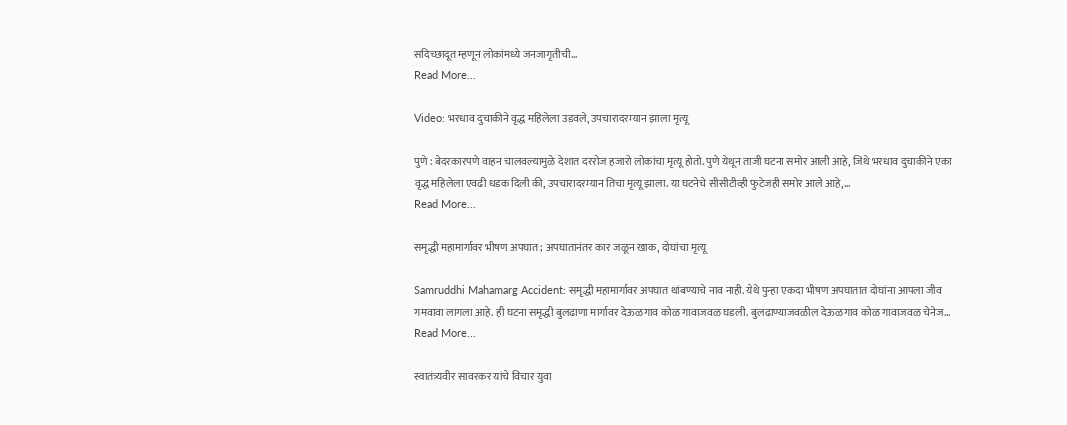सदिच्छादूत म्हणून लोकांमध्ये जनजागृतीची…
Read More...

Video: भरधाव दुचाकीने वृद्ध महिलेला उडवले, उपचारादरम्यान झाला मृत्यू

पुणे : बेदरकारपणे वाहन चालवल्यामुळे देशात दररोज हजारो लोकांचा मृत्यू होतो. पुणे येथून ताजी घटना समोर आली आहे, जिथे भरधाव दुचाकीने एका वृद्ध महिलेला एवढी धडक दिली की, उपचारादरम्यान तिचा मृत्यू झाला. या घटनेचे सीसीटीव्ही फुटेजही समोर आले आहे,…
Read More...

समृद्धी महामार्गावर भीषण अपघात; अपघातानंतर कार जळून खाक, दोघांचा मृत्यू

Samruddhi Mahamarg Accident: समृद्धी महामार्गावर अपघात थांबण्याचे नाव नाही. येथे पुन्हा एकदा भीषण अपघातात दोघांना आपला जीव गमवावा लागला आहे. ही घटना समृद्धी बुलढाणा मार्गावर देऊळगाव कोळ गावाजवळ घडली. बुलढाण्याजवळील देऊळगाव कोळ गावाजवळ चेनेज…
Read More...

स्वातंत्र्यवीर सावरकर यांचे विचार युवा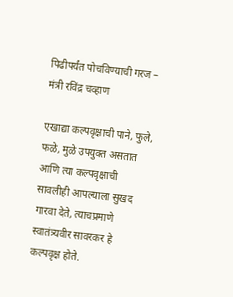पिढीपर्यंत पोचविण्याची गरज – मंत्री रविंद्र चव्हाण

एखाद्या कल्पवृक्षाची पाने, फुले, फळे, मुळे उपयुक्त असतात आणि त्या कल्पवृक्षाची सावलीही आपल्याला सुखद गारवा देते, त्याचप्रमाणे  स्वातंत्र्यवीर सावरकर हे कल्पवृक्ष होते.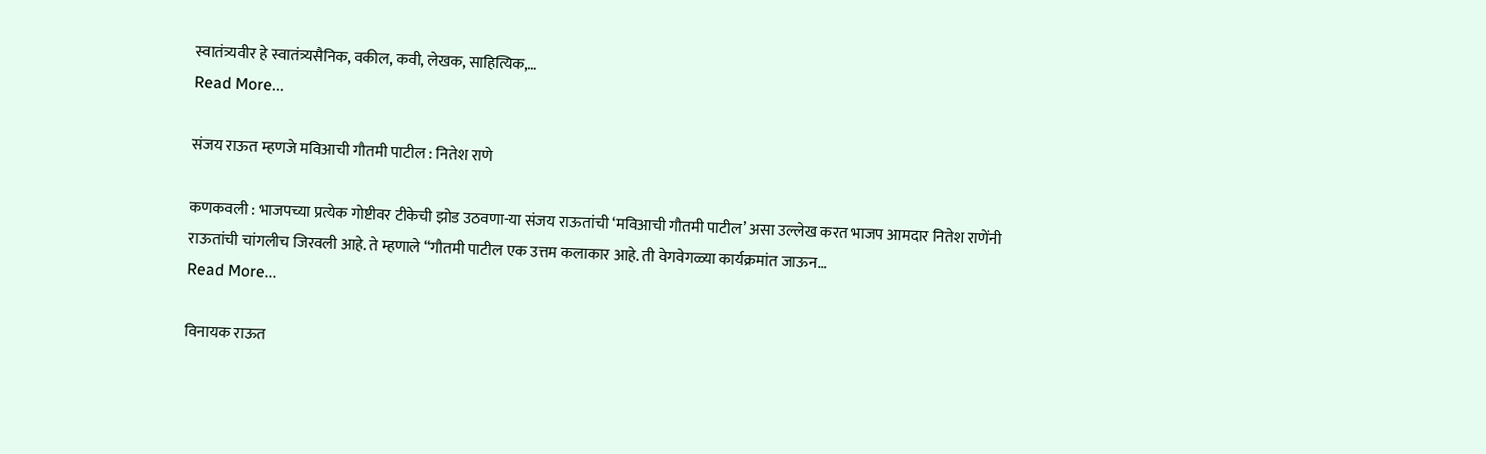स्वातंत्र्यवीर हे स्वातंत्र्यसैनिक, वकील, कवी, लेखक, साहित्यिक,…
Read More...

संजय राऊत म्हणजे मविआची गौतमी पाटील : नितेश राणे

कणकवली : भाजपच्या प्रत्येक गोष्टीवर टीकेची झोड उठवणा-या संजय राऊतांची ‘मविआची गौतमी पाटील’ असा उल्लेख करत भाजप आमदार नितेश राणेंनी राऊतांची चांगलीच जिरवली आहे. ते म्हणाले “गौतमी पाटील एक उत्तम कलाकार आहे. ती वेगवेगळ्या कार्यक्रमांत जाऊन…
Read More...

विनायक राऊत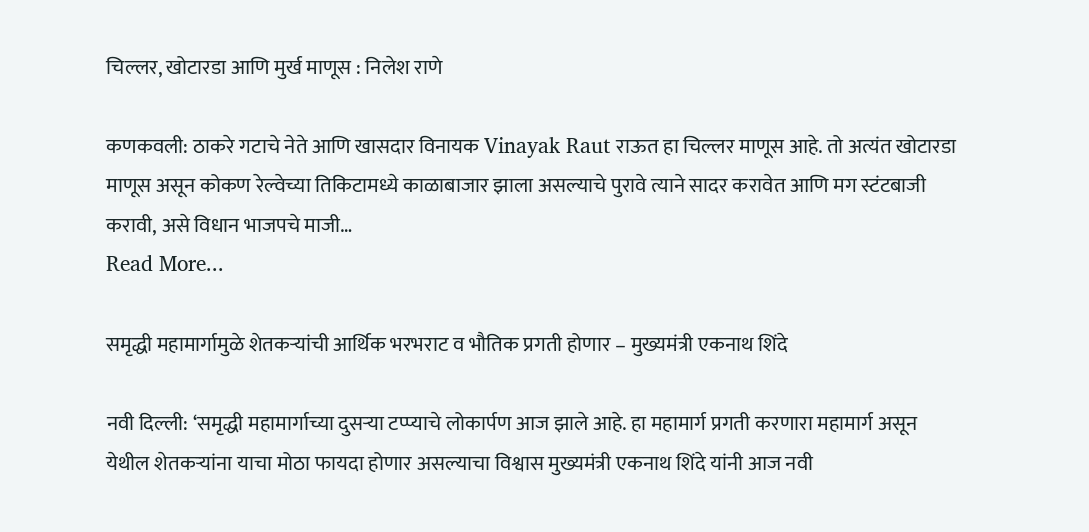चिल्लर, खोटारडा आणि मुर्ख माणूस : निलेश राणे

कणकवली: ठाकरे गटाचे नेते आणि खासदार विनायक Vinayak Raut राऊत हा चिल्लर माणूस आहे. तो अत्यंत खोटारडा माणूस असून कोकण रेल्वेच्या तिकिटामध्ये काळाबाजार झाला असल्याचे पुरावे त्याने सादर करावेत आणि मग स्टंटबाजी करावी, असे विधान भाजपचे माजी…
Read More...

समृद्धी महामार्गामुळे शेतकऱ्यांची आर्थिक भरभराट व भौतिक प्रगती होणार – मुख्यमंत्री एकनाथ शिंदे

नवी दिल्ली: ‘समृद्धी महामार्गाच्या दुसऱ्या टप्प्याचे लोकार्पण आज झाले आहे. हा महामार्ग प्रगती करणारा महामार्ग असून येथील शेतकऱ्यांना याचा मोठा फायदा होणार असल्याचा विश्वास मुख्यमंत्री एकनाथ शिंदे यांनी आज नवी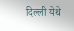दिल्ली येथे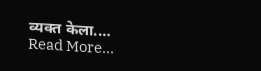व्यक्त केला.…
Read More...